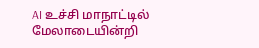AI உச்சி மாநாட்டில் மேலாடையின்றி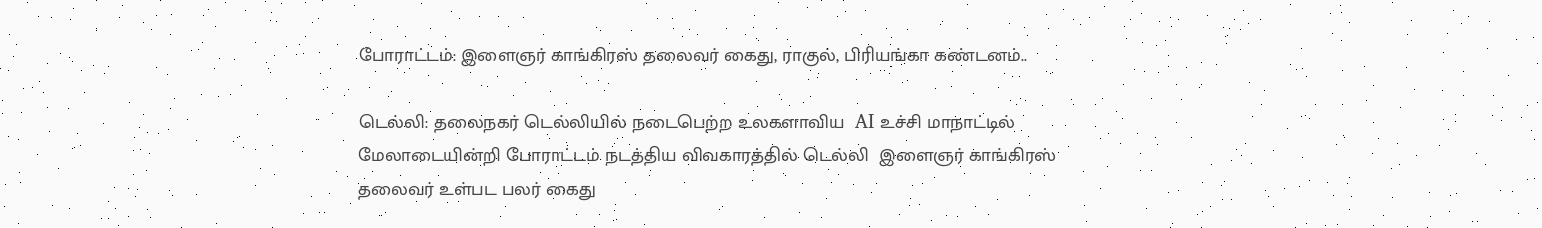போராட்டம்: இளைஞர் காங்கிரஸ் தலைவர் கைது, ராகுல், பிரியங்கா கண்டனம்..

டெல்லி: தலைநகர் டெல்லியில் நடைபெற்ற உலகளாவிய  AI உச்சி மாநாட்டில் மேலாடையின்றி போராட்டம் நடத்திய விவகாரத்தில் டெல்லி  இளைஞர் காங்கிரஸ் தலைவர் உள்பட பலர் கைது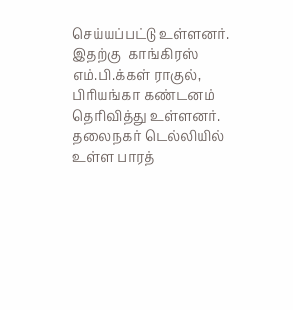செய்யப்பட்டு உள்ளனர். இதற்கு  காங்கிரஸ் எம்.பி.க்கள் ராகுல், பிரியங்கா கண்டனம் தெரிவித்து உள்ளனர். தலைநகர் டெல்லியில் உள்ள பாரத்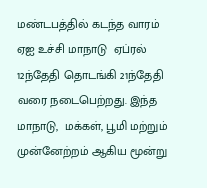மண்டபத்தில் கடந்த வாரம் ஏஐ உச்சி மாநாடு  ஏப்ரல் 12ந்தேதி தொடங்கி 21ந்தேதி வரை நடைபெற்றது. இந்த மாநாடு,  மக்கள், பூமி மற்றும் முன்னேற்றம் ஆகிய மூன்று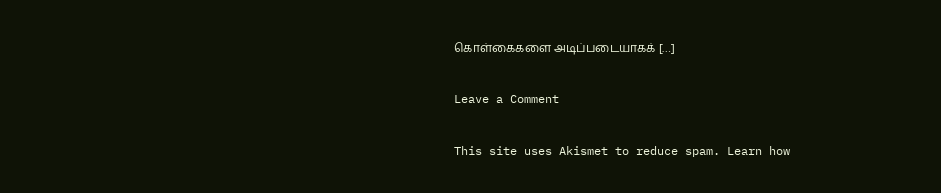கொள்கைகளை அடிப்படையாகக் […]

Leave a Comment

This site uses Akismet to reduce spam. Learn how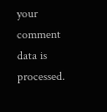your comment data is processed.